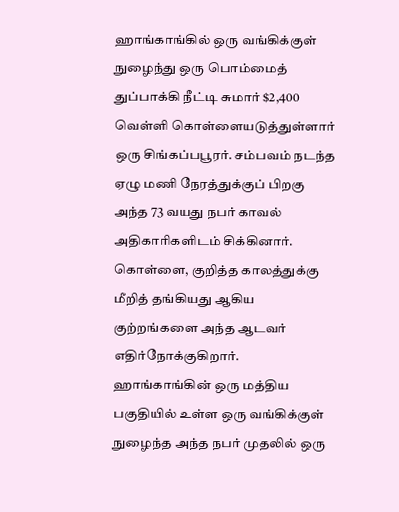ஹாங்காங்கில் ஒரு வங்கிக்குள் நுழைந்து ஒரு பொம்மைத் துப்பாக்கி நீட்டி சுமார் $2,400 வெள்ளி கொள்ளையடுத்துள்ளார் ஒரு சிங்கப்பபூரர். சம்பவம் நடந்த ஏழு மணி நேரத்துக்குப் பிறகு அந்த 73 வயது நபர் காவல் அதிகாரிகளிடம் சிக்கினார்.
கொள்ளை, குறித்த காலத்துக்கு மீறித் தங்கியது ஆகிய குற்றங்களை அந்த ஆடவர் எதிர்நோக்குகிறார்.
ஹாங்காங்கின் ஒரு மத்திய பகுதியில் உள்ள ஒரு வங்கிக்குள் நுழைந்த அந்த நபர் முதலில் ஒரு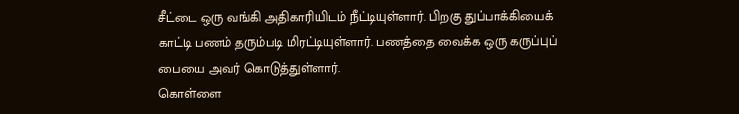சீட்டை ஒரு வங்கி அதிகாரியிடம் நீட்டியுள்ளார். பிறகு துப்பாக்கியைக் காட்டி பணம் தரும்படி மிரட்டியுள்ளார். பணத்தை வைக்க ஒரு கருப்புப் பையை அவர் கொடுத்துள்ளார்.
கொள்ளை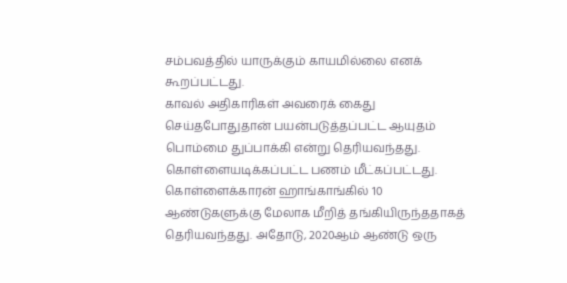சம்பவத்தில் யாருக்கும் காயமில்லை எனக் கூறப்பட்டது.
காவல் அதிகாரிகள் அவரைக் கைது செய்தபோதுதான் பயன்படுத்தப்பட்ட ஆயுதம் பொம்மை துப்பாக்கி என்று தெரியவந்தது. கொள்ளையடிக்கப்பட்ட பணம் மீட்கப்பட்டது.
கொள்ளைக்காரன் ஹாங்காங்கில் 10 ஆண்டுகளுக்கு மேலாக மீறித் தங்கியிருந்ததாகத் தெரியவந்தது. அதோடு, 2020ஆம் ஆண்டு ஒரு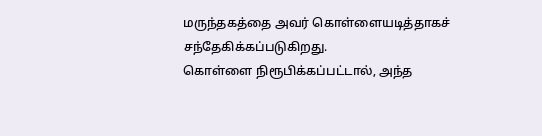மருந்தகத்தை அவர் கொள்ளையடித்தாகச் சந்தேகிக்கப்படுகிறது.
கொள்ளை நிரூபிக்கப்பட்டால், அந்த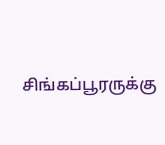சிங்கப்பூரருக்கு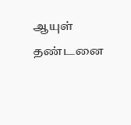ஆயுள் தண்டனை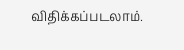விதிக்கப்படலாம்.